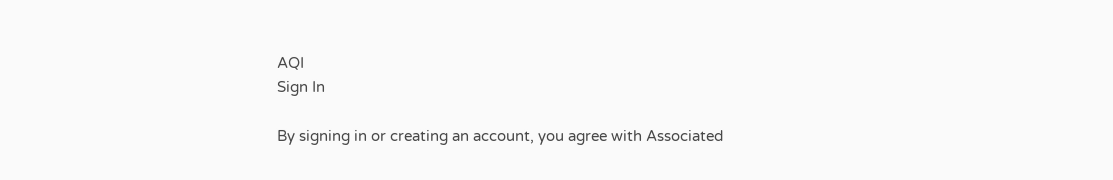AQI
Sign In

By signing in or creating an account, you agree with Associated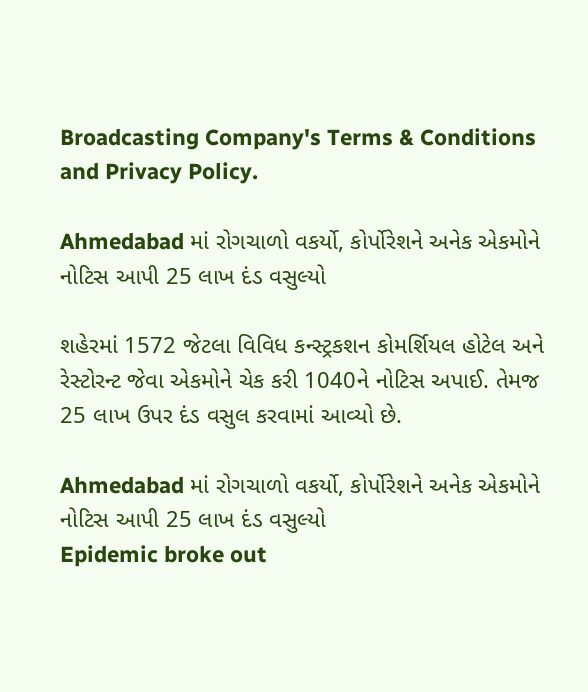Broadcasting Company's Terms & Conditions and Privacy Policy.

Ahmedabad માં રોગચાળો વકર્યો, કોર્પોરેશને અનેક એકમોને નોટિસ આપી 25 લાખ દંડ વસુલ્યો

શહેરમાં 1572 જેટલા વિવિધ કન્સ્ટ્રકશન કોમર્શિયલ હોટેલ અને રેસ્ટોરન્ટ જેવા એકમોને ચેક કરી 1040ને નોટિસ અપાઈ. તેમજ 25 લાખ ઉપર દંડ વસુલ કરવામાં આવ્યો છે.

Ahmedabad માં રોગચાળો વકર્યો, કોર્પોરેશને અનેક એકમોને નોટિસ આપી 25 લાખ દંડ વસુલ્યો
Epidemic broke out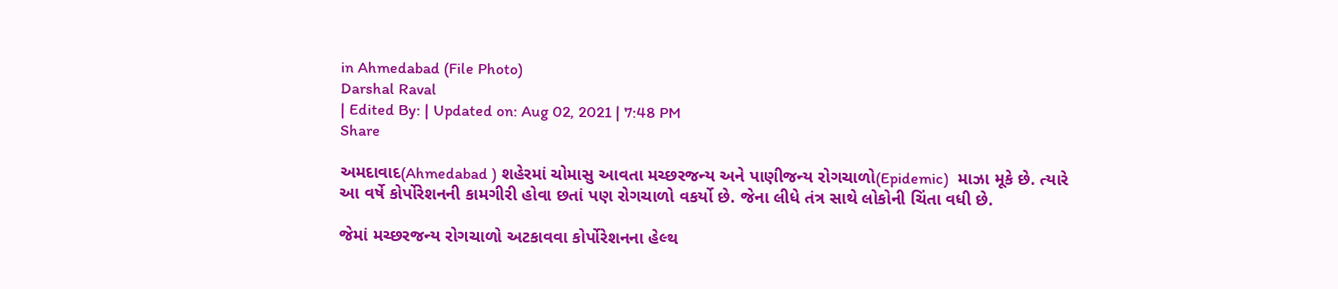in Ahmedabad (File Photo)
Darshal Raval
| Edited By: | Updated on: Aug 02, 2021 | 7:48 PM
Share

અમદાવાદ(Ahmedabad ) શહેરમાં ચોમાસુ આવતા મચ્છરજન્ય અને પાણીજન્ય રોગચાળો(Epidemic)  માઝા મૂકે છે. ત્યારે આ વર્ષે કોર્પોરેશનની કામગીરી હોવા છતાં પણ રોગચાળો વકર્યો છે. જેના લીધે તંત્ર સાથે લોકોની ચિંતા વધી છે.

જેમાં મચ્છરજન્ય રોગચાળો અટકાવવા કોર્પોરેશનના હેલ્થ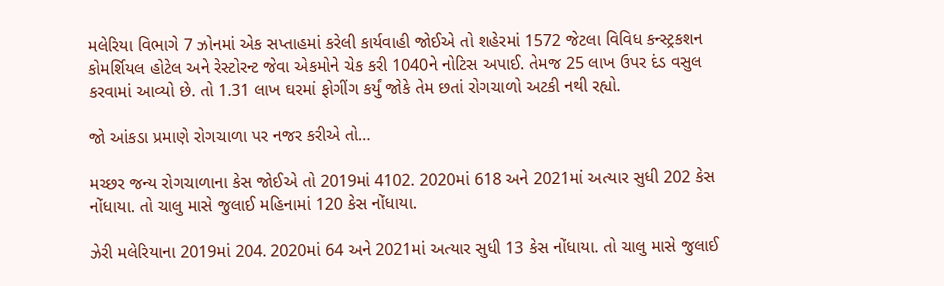મલેરિયા વિભાગે 7 ઝોનમાં એક સપ્તાહમાં કરેલી કાર્યવાહી જોઈએ તો શહેરમાં 1572 જેટલા વિવિધ કન્સ્ટ્રકશન કોમર્શિયલ હોટેલ અને રેસ્ટોરન્ટ જેવા એકમોને ચેક કરી 1040ને નોટિસ અપાઈ. તેમજ 25 લાખ ઉપર દંડ વસુલ કરવામાં આવ્યો છે. તો 1.31 લાખ ઘરમાં ફોગીંગ કર્યું જોકે તેમ છતાં રોગચાળો અટકી નથી રહ્યો.

જો આંકડા પ્રમાણે રોગચાળા પર નજર કરીએ તો…

મચ્છર જન્ય રોગચાળાના કેસ જોઈએ તો 2019માં 4102. 2020માં 618 અને 2021માં અત્યાર સુધી 202 કેસ નોંધાયા. તો ચાલુ માસે જુલાઈ મહિનામાં 120 કેસ નોંધાયા.

ઝેરી મલેરિયાના 2019માં 204. 2020માં 64 અને 2021માં અત્યાર સુધી 13 કેસ નોંધાયા. તો ચાલુ માસે જુલાઈ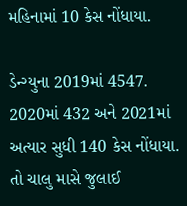મહિનામાં 10 કેસ નોંધાયા.

ડેન્ગ્યુના 2019માં 4547. 2020માં 432 અને 2021માં અત્યાર સુધી 140 કેસ નોંધાયા. તો ચાલુ માસે જુલાઈ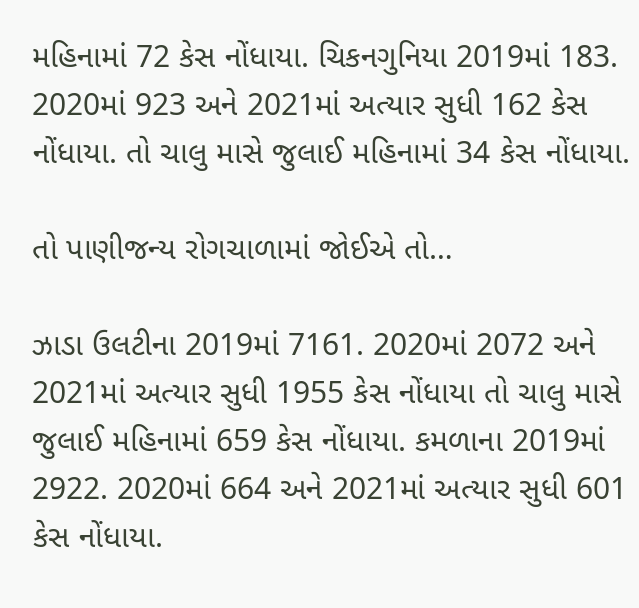મહિનામાં 72 કેસ નોંધાયા. ચિકનગુનિયા 2019માં 183. 2020માં 923 અને 2021માં અત્યાર સુધી 162 કેસ નોંધાયા. તો ચાલુ માસે જુલાઈ મહિનામાં 34 કેસ નોંધાયા.

તો પાણીજન્ય રોગચાળામાં જોઈએ તો…

ઝાડા ઉલટીના 2019માં 7161. 2020માં 2072 અને 2021માં અત્યાર સુધી 1955 કેસ નોંધાયા તો ચાલુ માસે જુલાઈ મહિનામાં 659 કેસ નોંધાયા. કમળાના 2019માં 2922. 2020માં 664 અને 2021માં અત્યાર સુધી 601 કેસ નોંધાયા.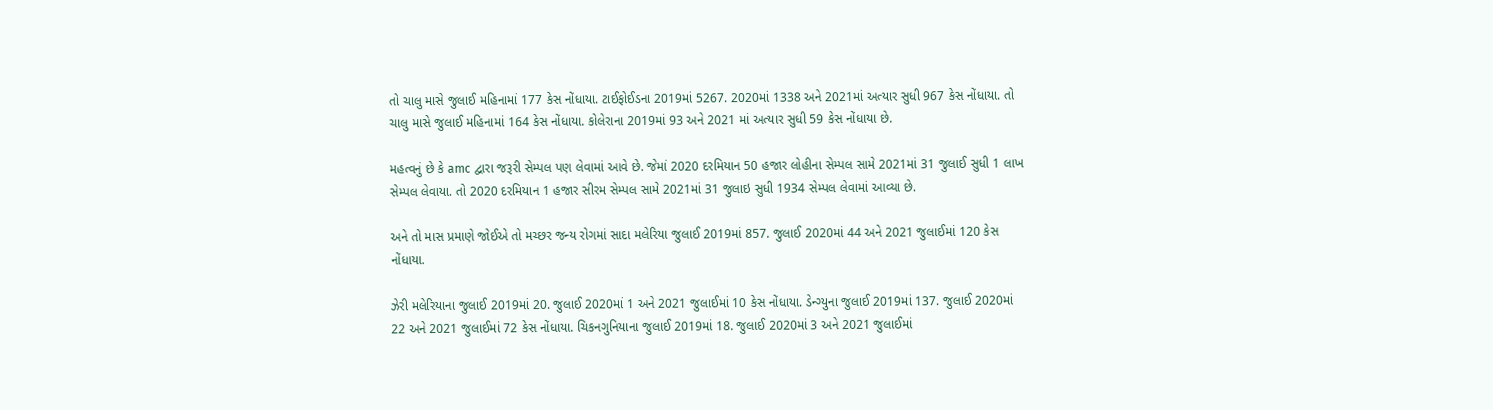તો ચાલુ માસે જુલાઈ મહિનામાં 177 કેસ નોંધાયા. ટાઈફોઈડના 2019માં 5267. 2020માં 1338 અને 2021માં અત્યાર સુધી 967 કેસ નોંધાયા. તો ચાલુ માસે જુલાઈ મહિનામાં 164 કેસ નોંધાયા. કોલેરાના 2019માં 93 અને 2021 માં અત્યાર સુધી 59 કેસ નોંધાયા છે.

મહત્વનું છે કે amc દ્વારા જરૂરી સેમ્પલ પણ લેવામાં આવે છે. જેમાં 2020 દરમિયાન 50 હજાર લોહીના સેમ્પલ સામે 2021માં 31 જુલાઈ સુધી 1 લાખ સેમ્પલ લેવાયા. તો 2020 દરમિયાન 1 હજાર સીરમ સેમ્પલ સામે 2021માં 31 જુલાઇ સુધી 1934 સેમ્પલ લેવામાં આવ્યા છે.

અને તો માસ પ્રમાણે જોઈએ તો મચ્છર જન્ય રોગમાં સાદા મલેરિયા જુલાઈ 2019માં 857. જુલાઈ 2020માં 44 અને 2021 જુલાઈમાં 120 કેસ નોંધાયા.

ઝેરી મલેરિયાના જુલાઈ 2019માં 20. જુલાઈ 2020માં 1 અને 2021 જુલાઈમાં 10 કેસ નોંધાયા. ડેન્ગ્યુના જુલાઈ 2019માં 137. જુલાઈ 2020માં 22 અને 2021 જુલાઈમાં 72 કેસ નોંધાયા. ચિકનગુનિયાના જુલાઈ 2019માં 18. જુલાઈ 2020માં 3 અને 2021 જુલાઈમાં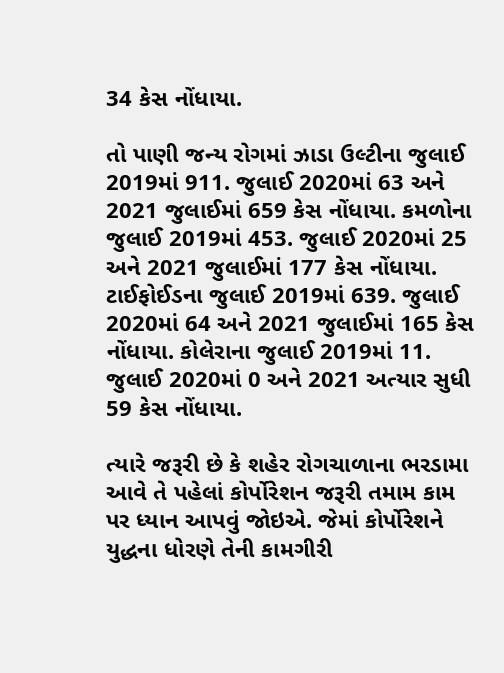34 કેસ નોંધાયા.

તો પાણી જન્ય રોગમાં ઝાડા ઉલ્ટીના જુલાઈ 2019માં 911. જુલાઈ 2020માં 63 અને 2021 જુલાઈમાં 659 કેસ નોંધાયા. કમળોના જુલાઈ 2019માં 453. જુલાઈ 2020માં 25 અને 2021 જુલાઈમાં 177 કેસ નોંધાયા. ટાઈફોઈડના જુલાઈ 2019માં 639. જુલાઈ 2020માં 64 અને 2021 જુલાઈમાં 165 કેસ નોંધાયા. કોલેરાના જુલાઈ 2019માં 11. જુલાઈ 2020માં 0 અને 2021 અત્યાર સુધી 59 કેસ નોંધાયા.

ત્યારે જરૂરી છે કે શહેર રોગચાળાના ભરડામા આવે તે પહેલાં કોર્પોરેશન જરૂરી તમામ કામ પર ધ્યાન આપવું જોઇએ. જેમાં કોર્પોરેશને યુદ્ધના ધોરણે તેની કામગીરી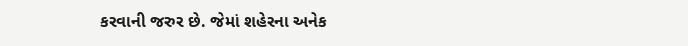કરવાની જરુર છે. જેમાં શહેરના અનેક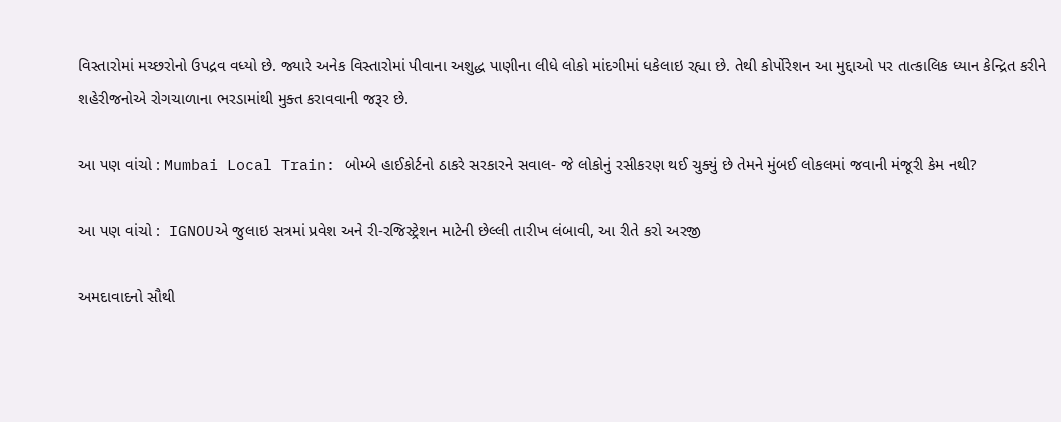વિસ્તારોમાં મચ્છરોનો ઉપદ્રવ વધ્યો છે. જ્યારે અનેક વિસ્તારોમાં પીવાના અશુદ્ધ પાણીના લીધે લોકો માંદગીમાં ધકેલાઇ રહ્યા છે. તેથી કોર્પોરેશન આ મુદ્દાઓ પર તાત્કાલિક ધ્યાન કેન્દ્રિત કરીને શહેરીજનોએ રોગચાળાના ભરડામાંથી મુક્ત કરાવવાની જરૂર છે.

આ પણ વાંચો : Mumbai Local Train: બોમ્બે હાઈકોર્ટનો ઠાકરે સરકારને સવાલ- જે લોકોનું રસીકરણ થઈ ચુક્યું છે તેમને મુંબઈ લોકલમાં જવાની મંજૂરી કેમ નથી?

આ પણ વાંચો :  IGNOUએ જુલાઇ સત્રમાં પ્રવેશ અને રી-રજિસ્ટ્રેશન માટેની છેલ્લી તારીખ લંબાવી, આ રીતે કરો અરજી

અમદાવાદનો સૌથી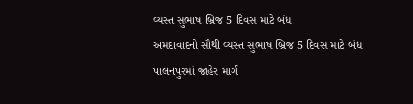વ્યસ્ત સુભાષ બ્રિજ 5 દિવસ માટે બંધ
અમદાવાદનો સૌથી વ્યસ્ત સુભાષ બ્રિજ 5 દિવસ માટે બંધ
પાલનપુરમાં જાહેર માર્ગ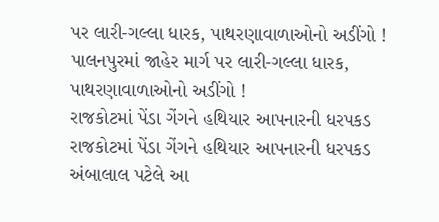પર લારી-ગલ્લા ધારક, પાથરણાવાળાઓનો અડીંગો !
પાલનપુરમાં જાહેર માર્ગ પર લારી-ગલ્લા ધારક, પાથરણાવાળાઓનો અડીંગો !
રાજકોટમાં પેંડા ગેંગને હથિયાર આપનારની ધરપકડ
રાજકોટમાં પેંડા ગેંગને હથિયાર આપનારની ધરપકડ
અંબાલાલ પટેલે આ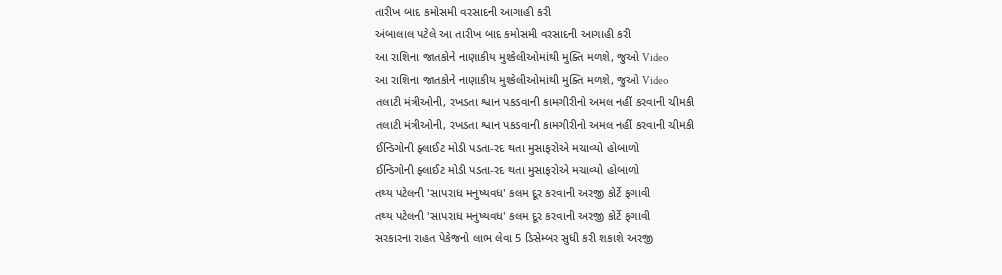તારીખ બાદ કમોસમી વરસાદની આગાહી કરી
અંબાલાલ પટેલે આ તારીખ બાદ કમોસમી વરસાદની આગાહી કરી
આ રાશિના જાતકોને નાણાકીય મુશ્કેલીઓમાંથી મુક્તિ મળશે, જુઓ Video
આ રાશિના જાતકોને નાણાકીય મુશ્કેલીઓમાંથી મુક્તિ મળશે, જુઓ Video
તલાટી મંત્રીઓની, રખડતા શ્વાન પકડવાની કામગીરીનો અમલ નહીં કરવાની ચીમકી
તલાટી મંત્રીઓની, રખડતા શ્વાન પકડવાની કામગીરીનો અમલ નહીં કરવાની ચીમકી
ઈન્ડિગોની ફ્લાઈટ મોડી પડતા-રદ થતા મુસાફરોએ મચાવ્યો હોબાળો
ઈન્ડિગોની ફ્લાઈટ મોડી પડતા-રદ થતા મુસાફરોએ મચાવ્યો હોબાળો
તથ્ય પટેલની 'સાપરાધ મનુષ્યવધ' કલમ દૂર કરવાની અરજી કોર્ટે ફગાવી
તથ્ય પટેલની 'સાપરાધ મનુષ્યવધ' કલમ દૂર કરવાની અરજી કોર્ટે ફગાવી
સરકારના રાહત પેકેજનો લાભ લેવા 5 ડિસેમ્બર સુધી કરી શકાશે અરજી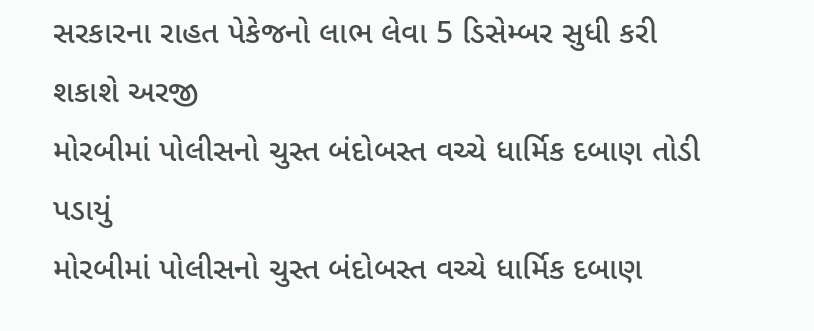સરકારના રાહત પેકેજનો લાભ લેવા 5 ડિસેમ્બર સુધી કરી શકાશે અરજી
મોરબીમાં પોલીસનો ચુસ્ત બંદોબસ્ત વચ્ચે ધાર્મિક દબાણ તોડી પડાયું
મોરબીમાં પોલીસનો ચુસ્ત બંદોબસ્ત વચ્ચે ધાર્મિક દબાણ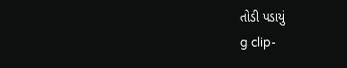તોડી પડાયું
g clip-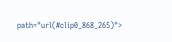path="url(#clip0_868_265)">